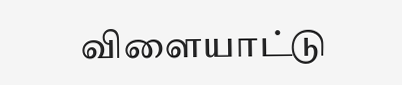விளையாட்டு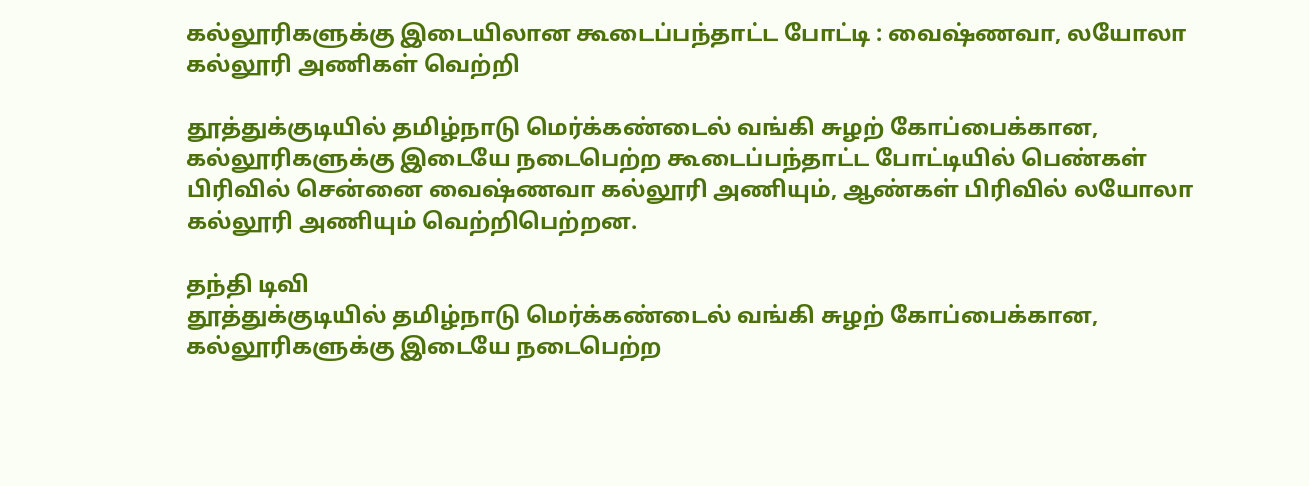கல்லூரிகளுக்கு இடையிலான கூடைப்பந்தாட்ட போட்டி : வைஷ்ணவா, லயோலா கல்லூரி அணிகள் வெற்றி

தூத்துக்குடியில் தமிழ்நாடு மெர்க்கண்டைல் வங்கி சுழற் கோப்பைக்கான, கல்லூரிகளுக்கு இடையே நடைபெற்ற கூடைப்பந்தாட்ட போட்டியில் பெண்கள் பிரிவில் சென்னை வைஷ்ணவா கல்லூரி அணியும், ஆண்கள் பிரிவில் லயோலா கல்லூரி அணியும் வெற்றிபெற்றன.

தந்தி டிவி
தூத்துக்குடியில் தமிழ்நாடு மெர்க்கண்டைல் வங்கி சுழற் கோப்பைக்கான, கல்லூரிகளுக்கு இடையே நடைபெற்ற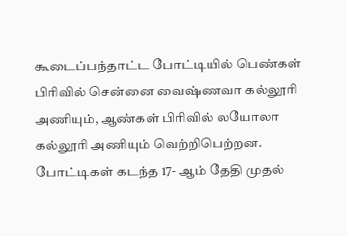கூடைப்பந்தாட்ட போட்டியில் பெண்கள் பிரிவில் சென்னை வைஷ்ணவா கல்லூரி அணியும், ஆண்கள் பிரிவில் லயோலா கல்லூரி அணியும் வெற்றிபெற்றன. போட்டிகள் கடந்த 17- ஆம் தேதி முதல்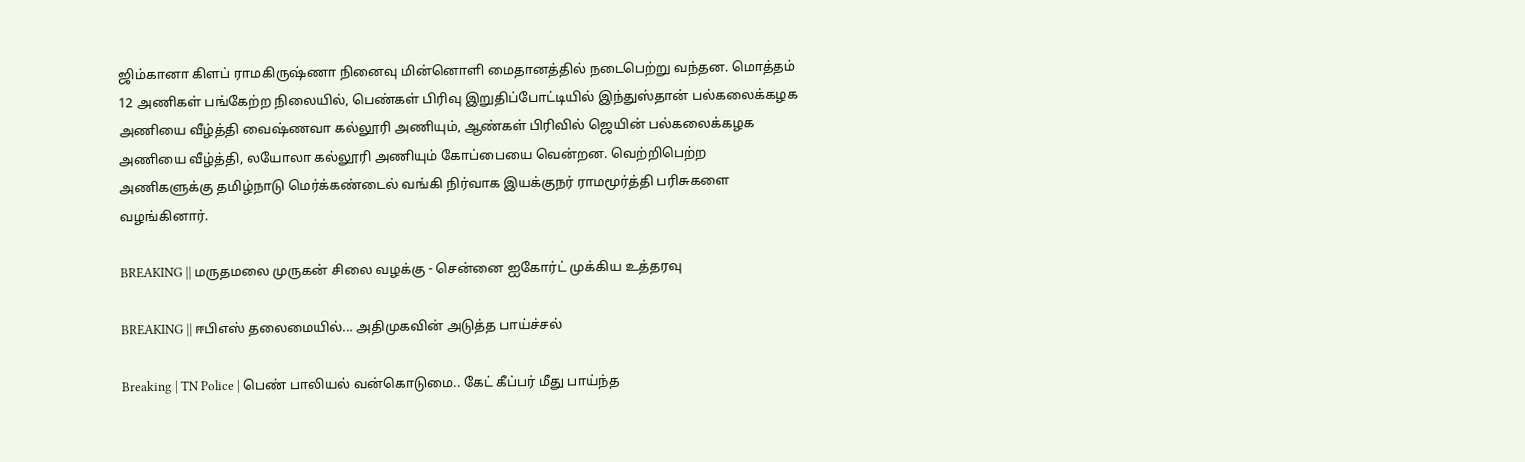ஜிம்கானா கிளப் ராமகிருஷ்ணா நினைவு மின்னொளி மைதானத்தில் நடைபெற்று வந்தன. மொத்தம் 12 அணிகள் பங்கேற்ற நிலையில், பெண்கள் பிரிவு இறுதிப்போட்டியில் இந்துஸ்தான் பல்கலைக்கழக அணியை வீழ்த்தி வைஷ்ணவா கல்லூரி அணியும், ஆண்கள் பிரிவில் ஜெயின் பல்கலைக்கழக அணியை வீழ்த்தி, லயோலா கல்லூரி அணியும் கோப்பையை வென்றன. வெற்றிபெற்ற அணிகளுக்கு தமிழ்நாடு மெர்க்கண்டைல் வங்கி நிர்வாக இயக்குநர் ராமமூர்த்தி பரிசுகளை வழங்கினார்.

BREAKING || மருதமலை முருகன் சிலை வழக்கு - சென்னை ஐகோர்ட் முக்கிய உத்தரவு

BREAKING || ஈபிஎஸ் தலைமையில்... அதிமுகவின் அடுத்த பாய்ச்சல்

Breaking | TN Police | பெண் பாலியல் வன்கொடுமை.. கேட் கீப்பர் மீது பாய்ந்த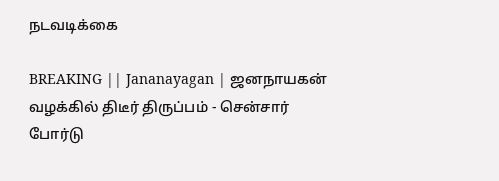நடவடிக்கை

BREAKING || Jananayagan | ஜனநாயகன் வழக்கில் திடீர் திருப்பம் - சென்சார் போர்டு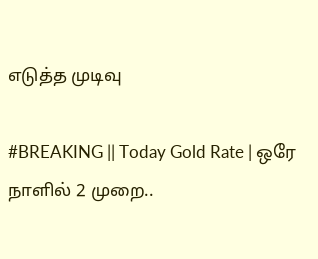எடுத்த முடிவு

#BREAKING || Today Gold Rate | ஒரே நாளில் 2 முறை..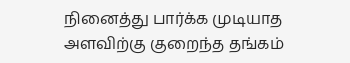நினைத்து பார்க்க முடியாத அளவிற்கு குறைந்த தங்கம்